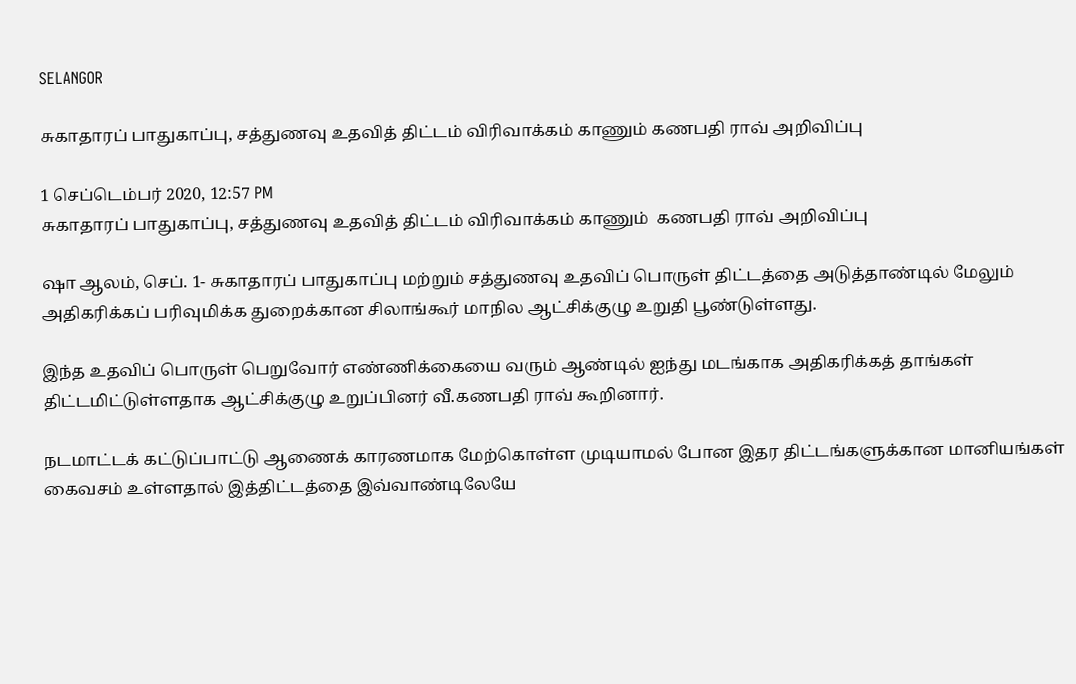SELANGOR

சுகாதாரப் பாதுகாப்பு, சத்துணவு உதவித் திட்டம் விரிவாக்கம் காணும் கணபதி ராவ் அறிவிப்பு

1 செப்டெம்பர் 2020, 12:57 PM
சுகாதாரப் பாதுகாப்பு, சத்துணவு உதவித் திட்டம் விரிவாக்கம் காணும்  கணபதி ராவ் அறிவிப்பு

ஷா ஆலம், செப். 1- சுகாதாரப் பாதுகாப்பு மற்றும் சத்துணவு உதவிப் பொருள் திட்டத்தை அடுத்தாண்டில் மேலும் அதிகரிக்கப் பரிவுமிக்க துறைக்கான சிலாங்கூர் மாநில ஆட்சிக்குழு உறுதி பூண்டுள்ளது.

இந்த உதவிப் பொருள் பெறுவோர் எண்ணிக்கையை வரும் ஆண்டில் ஐந்து மடங்காக அதிகரிக்கத் தாங்கள் திட்டமிட்டுள்ளதாக ஆட்சிக்குழு உறுப்பினர் வீ.கணபதி ராவ் கூறினார்.

நடமாட்டக் கட்டுப்பாட்டு ஆணைக் காரணமாக மேற்கொள்ள முடியாமல் போன இதர திட்டங்களுக்கான மானியங்கள் கைவசம் உள்ளதால் இத்திட்டத்தை இவ்வாண்டிலேயே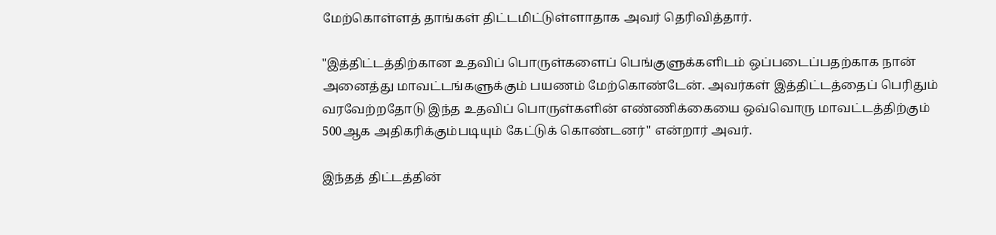மேற்கொள்ளத் தாங்கள் திட்டமிட்டுள்ளாதாக அவர் தெரிவித்தார்.

"இத்திட்டத்திற்கான உதவிப் பொருள்களைப் பெங்குளுக்களிடம் ஒப்படைப்பதற்காக நான் அனைத்து மாவட்டங்களுக்கும் பயணம் மேற்கொண்டேன். அவர்கள் இத்திட்டத்தைப் பெரிதும் வரவேற்றதோடு இந்த உதவிப் பொருள்களின் எண்ணிக்கையை ஒவ்வொரு மாவட்டத்திற்கும் 500ஆக அதிகரிக்கும்படியும் கேட்டுக் கொண்டனர்" என்றார் அவர்.

இந்தத் திட்டத்தின்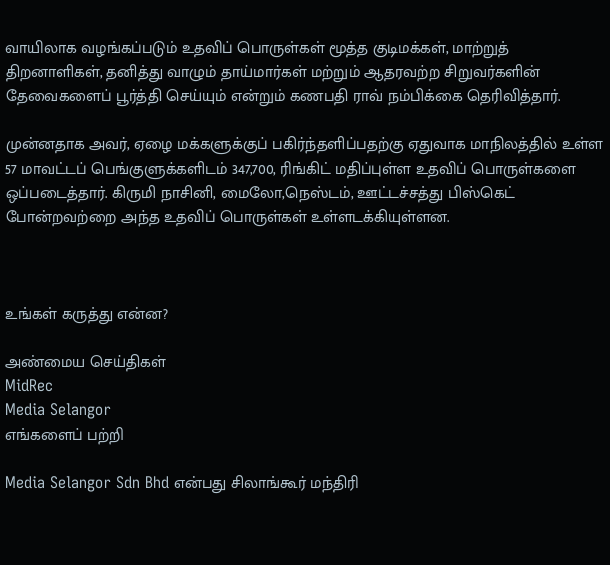வாயிலாக வழங்கப்படும் உதவிப் பொருள்கள் மூத்த குடிமக்கள், மாற்றுத் திறனாளிகள், தனித்து வாழும் தாய்மார்கள் மற்றும் ஆதரவற்ற சிறுவர்களின் தேவைகளைப் பூர்த்தி செய்யும் என்றும் கணபதி ராவ் நம்பிக்கை தெரிவித்தார்.

முன்னதாக அவர், ஏழை மக்களுக்குப் பகிர்ந்தளிப்பதற்கு ஏதுவாக மாநிலத்தில் உள்ள 57 மாவட்டப் பெங்குளுக்களிடம் 347,700, ரிங்கிட் மதிப்புள்ள உதவிப் பொருள்களை ஒப்படைத்தார். கிருமி நாசினி, மைலோ,நெஸ்டம், ஊட்டச்சத்து பிஸ்கெட் போன்றவற்றை அந்த உதவிப் பொருள்கள் உள்ளடக்கியுள்ளன.



உங்கள் கருத்து என்ன?

அண்மைய செய்திகள்
MidRec
Media Selangor
எங்களைப் பற்றி

Media Selangor Sdn Bhd என்பது சிலாங்கூர் மந்திரி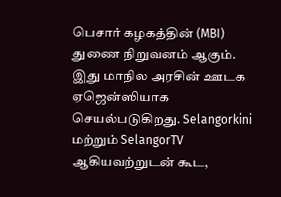பெசார் கழகத்தின் (MBI) துணை நிறுவனம் ஆகும். இது மாநில அரசின் ஊடக ஏஜென்ஸியாக செயல்படுகிறது. Selangorkini மற்றும் SelangorTV ஆகியவற்றுடன் கூட,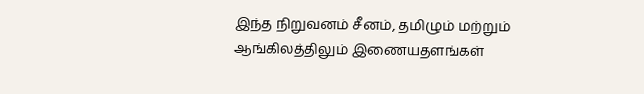இந்த நிறுவனம் சீனம், தமிழும் மற்றும் ஆங்கிலத்திலும் இணையதளங்கள்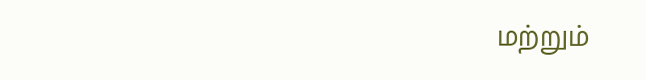மற்றும்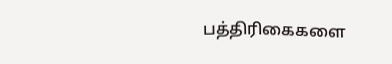பத்திரிகைகளை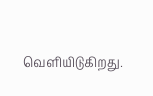வெளியிடுகிறது.